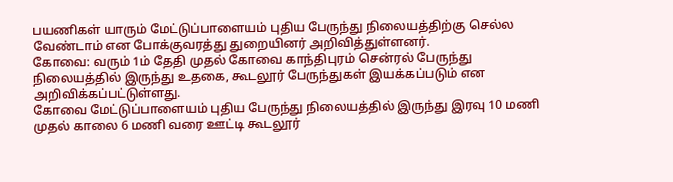பயணிகள் யாரும் மேட்டுப்பாளையம் புதிய பேருந்து நிலையத்திற்கு செல்ல வேண்டாம் என போக்குவரத்து துறையினர் அறிவித்துள்ளனர்.
கோவை: வரும் 1ம் தேதி முதல் கோவை காந்திபுரம் சென்ரல் பேருந்து நிலையத்தில் இருந்து உதகை, கூடலூர் பேருந்துகள் இயக்கப்படும் என அறிவிக்கப்பட்டுள்ளது.
கோவை மேட்டுப்பாளையம் புதிய பேருந்து நிலையத்தில் இருந்து இரவு 10 மணி முதல் காலை 6 மணி வரை ஊட்டி கூடலூர்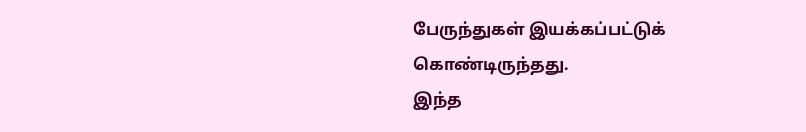பேருந்துகள் இயக்கப்பட்டுக் கொண்டிருந்தது.
இந்த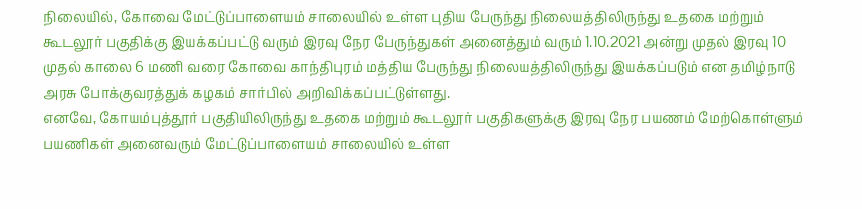நிலையில், கோவை மேட்டுப்பாளையம் சாலையில் உள்ள புதிய பேருந்து நிலையத்திலிருந்து உதகை மற்றும் கூடலூர் பகுதிக்கு இயக்கப்பட்டு வரும் இரவு நேர பேருந்துகள் அனைத்தும் வரும் 1.10.2021 அன்று முதல் இரவு 10 முதல் காலை 6 மணி வரை கோவை காந்திபுரம் மத்திய பேருந்து நிலையத்திலிருந்து இயக்கப்படும் என தமிழ்நாடு அரசு போக்குவரத்துக் கழகம் சார்பில் அறிவிக்கப்பட்டுள்ளது.
எனவே, கோயம்புத்தூர் பகுதியிலிருந்து உதகை மற்றும் கூடலூர் பகுதிகளுக்கு இரவு நேர பயணம் மேற்கொள்ளும் பயணிகள் அனைவரும் மேட்டுப்பாளையம் சாலையில் உள்ள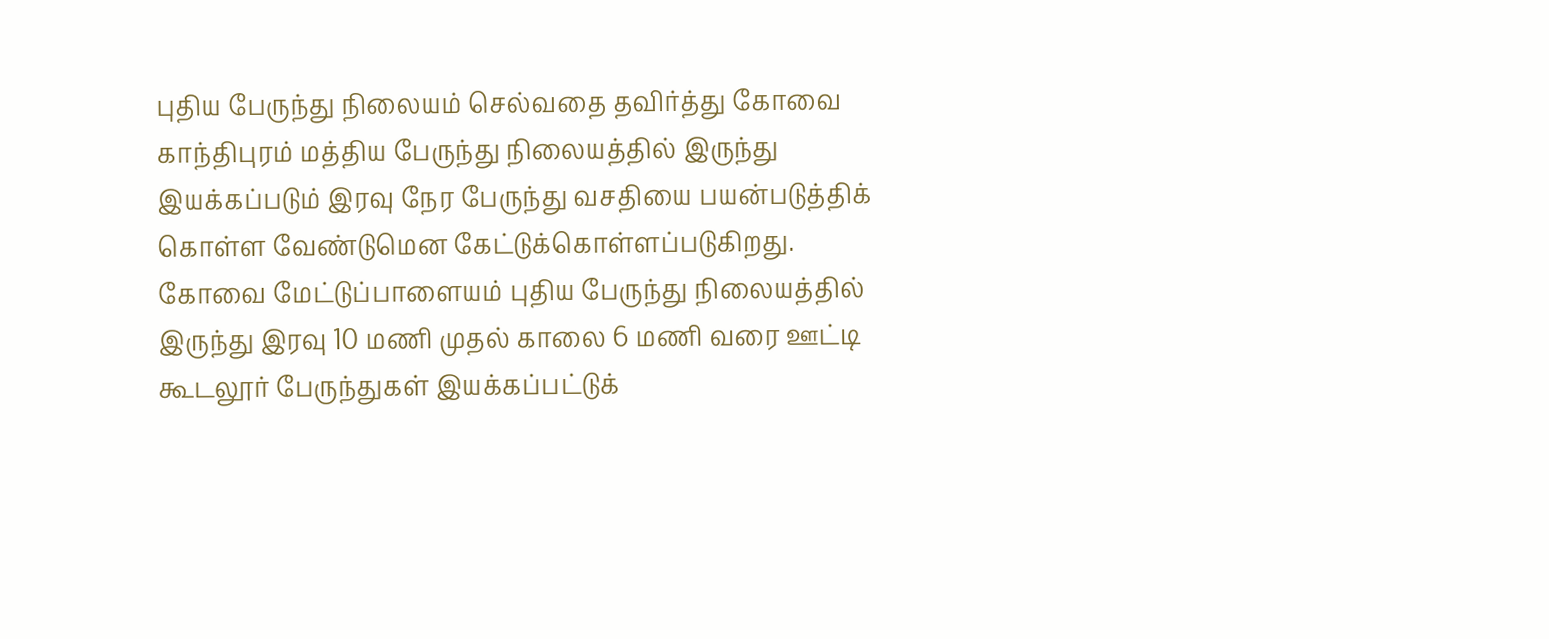புதிய பேருந்து நிலையம் செல்வதை தவிர்த்து கோவை காந்திபுரம் மத்திய பேருந்து நிலையத்தில் இருந்து இயக்கப்படும் இரவு நேர பேருந்து வசதியை பயன்படுத்திக் கொள்ள வேண்டுமென கேட்டுக்கொள்ளப்படுகிறது.
கோவை மேட்டுப்பாளையம் புதிய பேருந்து நிலையத்தில் இருந்து இரவு 10 மணி முதல் காலை 6 மணி வரை ஊட்டி கூடலூர் பேருந்துகள் இயக்கப்பட்டுக்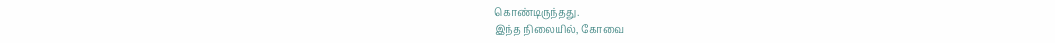கொண்டிருந்தது.
இந்த நிலையில், கோவை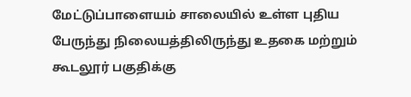மேட்டுப்பாளையம் சாலையில் உள்ள புதிய பேருந்து நிலையத்திலிருந்து உதகை மற்றும் கூடலூர் பகுதிக்கு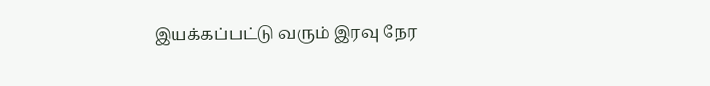இயக்கப்பட்டு வரும் இரவு நேர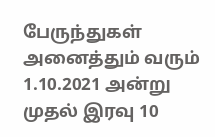பேருந்துகள் அனைத்தும் வரும் 1.10.2021 அன்று முதல் இரவு 10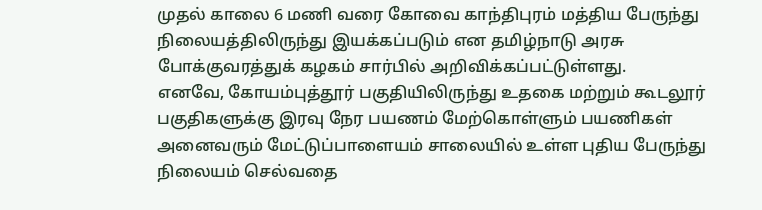முதல் காலை 6 மணி வரை கோவை காந்திபுரம் மத்திய பேருந்து நிலையத்திலிருந்து இயக்கப்படும் என தமிழ்நாடு அரசு போக்குவரத்துக் கழகம் சார்பில் அறிவிக்கப்பட்டுள்ளது.
எனவே, கோயம்புத்தூர் பகுதியிலிருந்து உதகை மற்றும் கூடலூர் பகுதிகளுக்கு இரவு நேர பயணம் மேற்கொள்ளும் பயணிகள் அனைவரும் மேட்டுப்பாளையம் சாலையில் உள்ள புதிய பேருந்து நிலையம் செல்வதை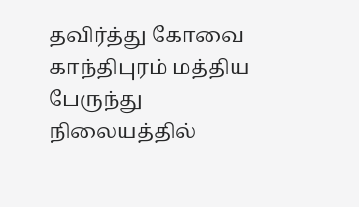தவிர்த்து கோவை காந்திபுரம் மத்திய பேருந்து நிலையத்தில்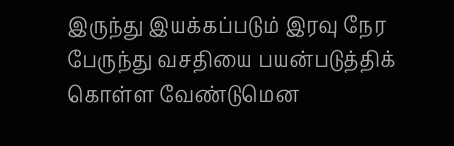இருந்து இயக்கப்படும் இரவு நேர பேருந்து வசதியை பயன்படுத்திக் கொள்ள வேண்டுமென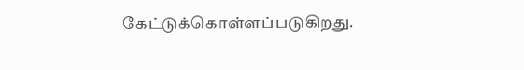கேட்டுக்கொள்ளப்படுகிறது.